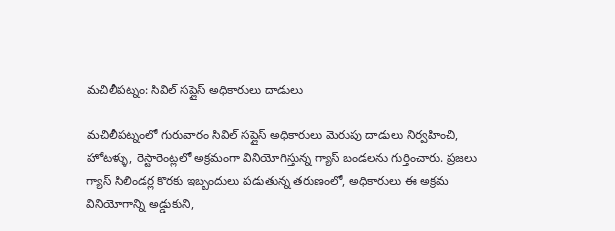మచిలీపట్నం: సివిల్ సప్లైస్ అధికారులు దాడులు

మచిలీపట్నంలో గురువారం సివిల్ సప్లైస్ అధికారులు మెరుపు దాడులు నిర్వహించి, హోటళ్ళు, రెస్టారెంట్లలో అక్రమంగా వినియోగిస్తున్న గ్యాస్ బండలను గుర్తించారు. ప్రజలు గ్యాస్ సిలిండర్ల కొరకు ఇబ్బందులు పడుతున్న తరుణంలో, అధికారులు ఈ అక్రమ వినియోగాన్ని అడ్డుకుని,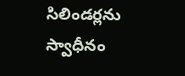సిలిండర్లను స్వాధీనం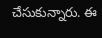చేసుకున్నారు. ఈ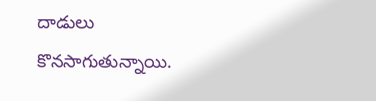దాడులు కొనసాగుతున్నాయి.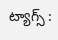ట్యాగ్స్ :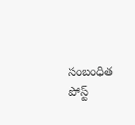సంబంధిత పోస్ట్